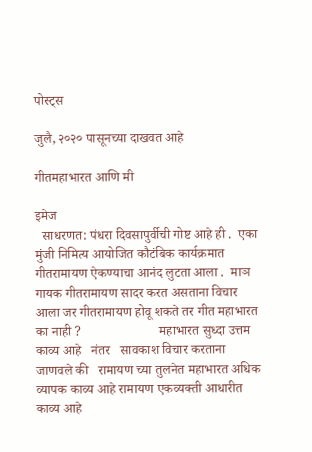पोस्ट्स

जुलै, २०२० पासूनच्या दाखवत आहे

गीतमहाभारत आणि मी

इमेज
  साधरणत: पंधरा दिवसापुर्वीची गोष्ट आहे ही .  एका मुंजी निमित्य आयोजित कौटंबिक कार्यक्रमात गीतरामायण ऐकण्याचा आनंद लुटता आला .  माञ गायक गीतरामायण सादर करत असताना विचार आला जर गीतरामायण होवू शकते तर गीत महाभारत का नाही ?                       महाभारत सुध्दा उत्तम काव्य आहे   नंतर   सावकाश विचार करताना जाणवले की   रामायण च्या तुलनेत महाभारत अधिक व्यापक काव्य आहे रामायण एकव्यक्ती आधारीत   काव्य आहे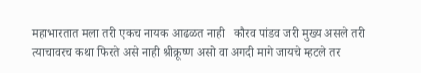महाभारतात मला तरी एकच नायक आढळत नाही   कौरव पांडव जरी मुख्य असले तरी त्याचावरच कथा फिरते असे नाही श्रीक्रूष्ण असो वा अगदी मागे जायचे म्हटले तर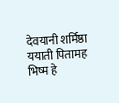देवयानी शर्मिष्ठा ययाती पितामह भिष्म हे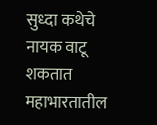सुध्दा कथेचे नायक वाटू शकतात महाभारतातील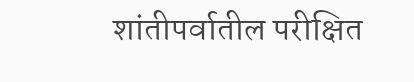शांतीपर्वातील परीक्षित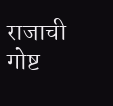राजाची गोष्ट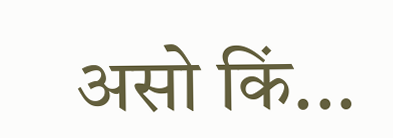असो किं...